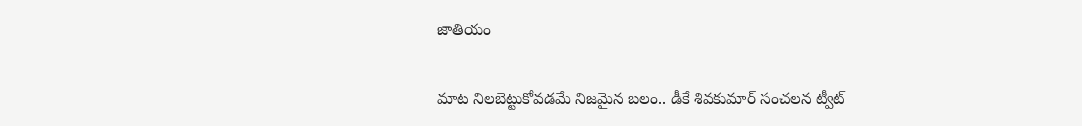జాతియం

మాట నిలబెట్టుకోవడమే నిజమైన బలం.. డీకే శివకుమార్ సంచలన ట్వీట్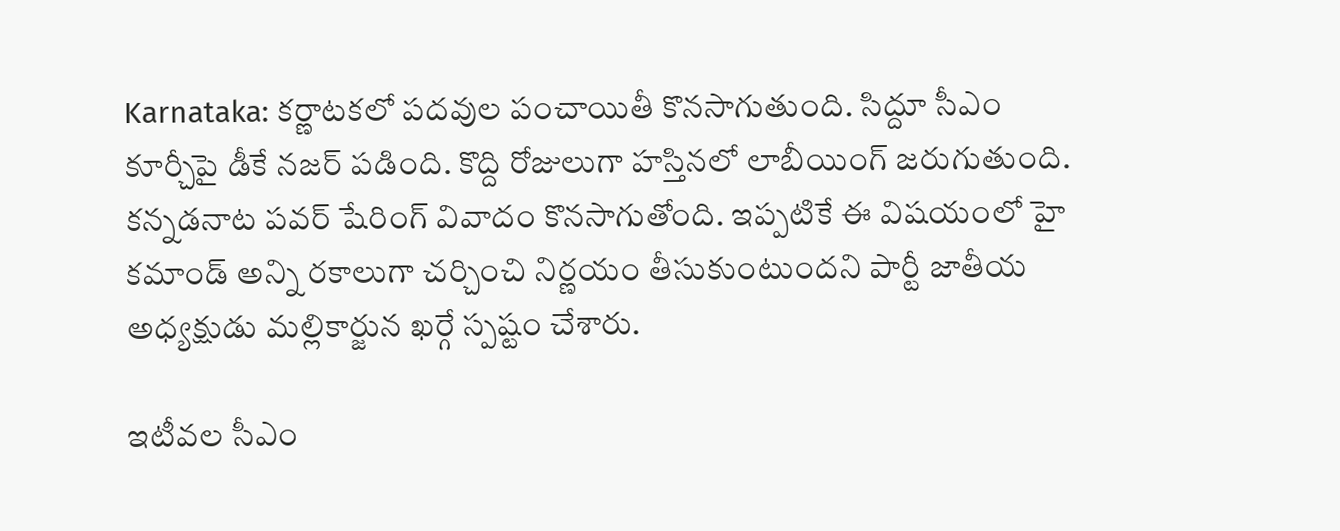Karnataka: కర్ణాటకలో పదవుల పంచాయితీ కొనసాగుతుంది. సిద్దూ సీఎం కూర్చీపై డీకే నజర్ పడింది. కొద్ది రోజులుగా హస్తినలో లాబీయింగ్ జరుగుతుంది. కన్నడనాట పవర్ షేరింగ్ వివాదం కొనసాగుతోంది. ఇప్పటికే ఈ విషయంలో హై కమాండ్ అన్ని రకాలుగా చర్చించి నిర్ణయం తీసుకుంటుందని పార్టీ జాతీయ అధ్యక్షుడు మల్లికార్జున ఖర్గే స్పష్టం చేశారు.

ఇటీవల సీఎం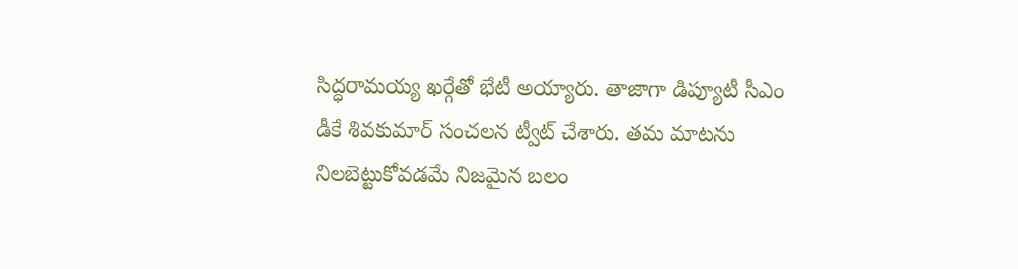సిద్ధరామయ్య ఖర్గేతో భేటీ అయ్యారు. తాజాగా డిప్యూటీ సీఎం డీకే శివకుమార్ సంచలన ట్వీట్ చేశారు. తమ మాటను నిలబెట్టుకోవడమే నిజమైన బలం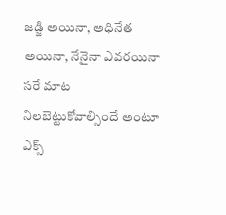జడ్జి అయినా, అధినేత అయినా, నేనైనా ఎవరయినా సరే మాట నిలబెట్టుకోవాల్సిందే అంటూ ఎక్స్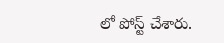లో పోస్ట్ చేశారు.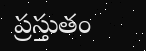ప్రస్తుతం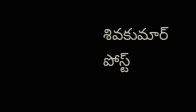శివకుమార్ పోస్ట్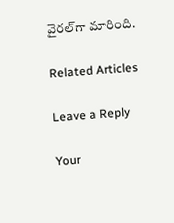వైరల్‌గా మారింది.

Related Articles

Leave a Reply

Your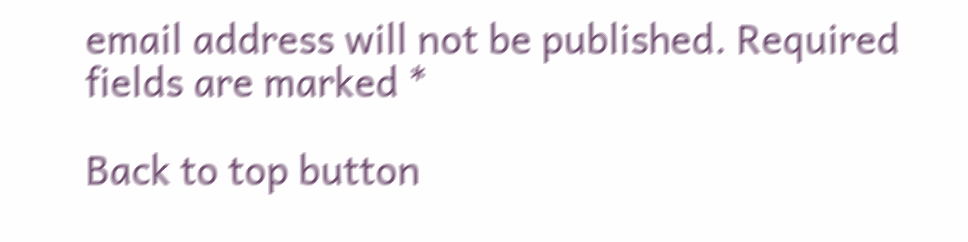email address will not be published. Required fields are marked *

Back to top button